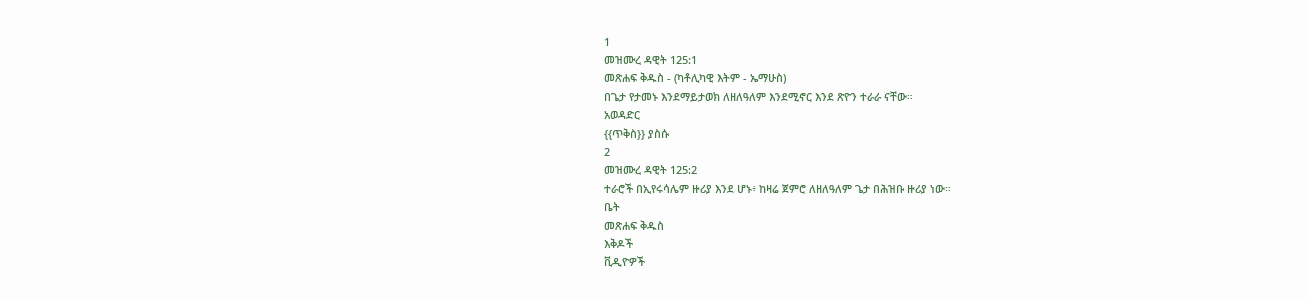1
መዝሙረ ዳዊት 125:1
መጽሐፍ ቅዱስ - (ካቶሊካዊ እትም - ኤማሁስ)
በጌታ የታመኑ እንደማይታወክ ለዘለዓለም እንደሚኖር እንደ ጽዮን ተራራ ናቸው።
አወዳድር
{{ጥቅስ}} ያስሱ
2
መዝሙረ ዳዊት 125:2
ተራሮች በኢየሩሳሌም ዙሪያ እንደ ሆኑ፥ ከዛሬ ጀምሮ ለዘለዓለም ጌታ በሕዝቡ ዙሪያ ነው።
ቤት
መጽሐፍ ቅዱስ
እቅዶች
ቪዲዮዎች